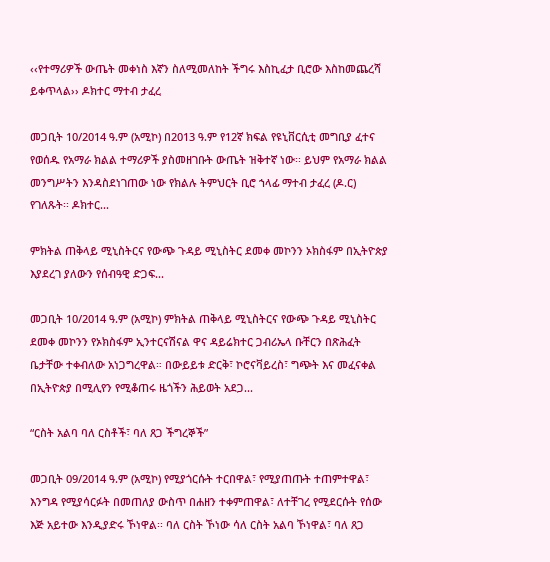‹‹የተማሪዎች ውጤት መቀነስ እኛን ስለሚመለከት ችግሩ እስኪፈታ ቢሮው እስከመጨረሻ ይቀጥላል›› ዶክተር ማተብ ታፈረ

መጋቢት 10/2014 ዓ.ም (አሚኮ) በ2013 ዓ.ም የ12ኛ ክፍል የዩኒቨርሲቲ መግቢያ ፈተና የወሰዱ የአማራ ክልል ተማሪዎች ያስመዘገቡት ውጤት ዝቅተኛ ነው፡፡ ይህም የአማራ ክልል መንግሥትን እንዳስደነገጠው ነው የክልሉ ትምህርት ቢሮ ኀላፊ ማተብ ታፈረ (ዶ.ር) የገለጹት፡፡ ዶክተር...

ምክትል ጠቅላይ ሚኒስትርና የውጭ ጉዳይ ሚኒስትር ደመቀ መኮንን ኦክስፋም በኢትዮጵያ እያደረገ ያለውን የሰብዓዊ ድጋፍ...

መጋቢት 10/2014 ዓ.ም (አሚኮ) ምክትል ጠቅላይ ሚኒስትርና የውጭ ጉዳይ ሚኒስትር ደመቀ መኮንን የኦክስፋም ኢንተርናሽናል ዋና ዳይሬክተር ጋብሪኤላ ቡቸርን በጽሕፈት ቤታቸው ተቀብለው አነጋግረዋል። በውይይቱ ድርቅ፣ ኮሮናቫይረስ፣ ግጭት እና መፈናቀል በኢትዮጵያ በሚሊየን የሚቆጠሩ ዜጎችን ሕይወት አደጋ...

“ርስት አልባ ባለ ርስቶች፣ ባለ ጸጋ ችግረኞች”

መጋቢት 09/2014 ዓ.ም (አሚኮ) የሚያጎርሱት ተርበዋል፣ የሚያጠጡት ተጠምተዋል፣ እንግዳ የሚያሳርፉት በመጠለያ ውስጥ በሐዘን ተቀምጠዋል፣ ለተቸገረ የሚደርሱት የሰው እጅ አይተው እንዲያድሩ ኾነዋል፡፡ ባለ ርስት ኾነው ሳለ ርስት አልባ ኾነዋል፣ ባለ ጸጋ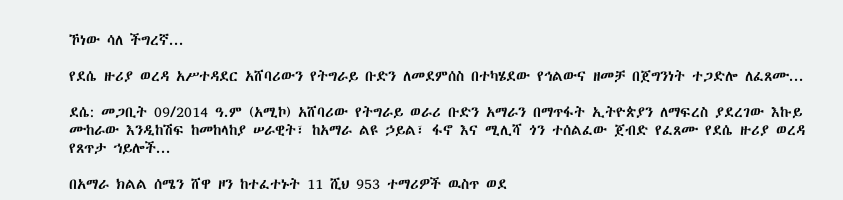ኾነው ሳለ ችግረኛ...

የደሴ ዙሪያ ወረዳ አሥተዳደር አሸባሪውን የትግራይ ቡድን ለመደምሰስ በተካሄደው የኅልውና ዘመቻ በጀግንነት ተጋድሎ ለፈጸሙ...

ደሴ: መጋቢት 09/2014 ዓ.ም (አሚኮ) አሸባሪው የትግራይ ወራሪ ቡድን አማራን በማጥፋት ኢትዮጵያን ለማፍረስ ያደረገው እኩይ ሙከራው እንዲከሽፍ ከመከላከያ ሠራዊት፣ ከአማራ ልዩ ኃይል፣ ፋኖ እና ሚሊሻ ጎን ተሰልፈው ጀብድ የፈጸሙ የደሴ ዙሪያ ወረዳ የጸጥታ ኀይሎች...

በአማራ ክልል ሰሜን ሸዋ ዞን ከተፈተኑት 11 ሺህ 953 ተማሪዎች ዉስጥ ወደ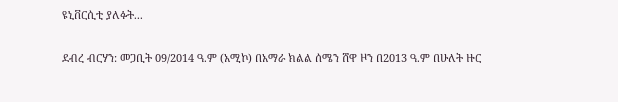ዩኒቨርሲቲ ያለፉት...

ደብረ ብርሃን: መጋቢት 09/2014 ዓ.ም (አሚኮ) በአማራ ክልል ሰሜን ሸዋ ዞን በ2013 ዓ.ም በሁለት ዙር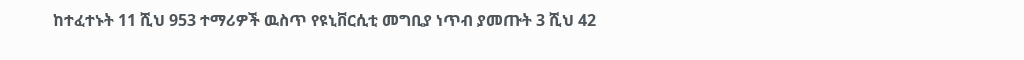ከተፈተኑት 11 ሺህ 953 ተማሪዎች ዉስጥ የዩኒቨርሲቲ መግቢያ ነጥብ ያመጡት 3 ሺህ 42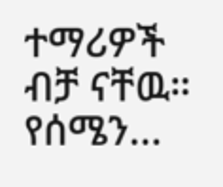ተማሪዎች ብቻ ናቸዉ። የሰሜን...